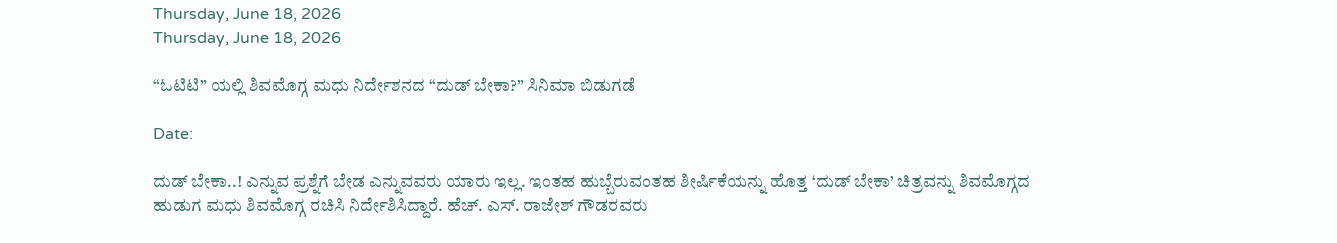Thursday, June 18, 2026
Thursday, June 18, 2026

“ಓಟಿಟಿ” ಯಲ್ಲಿ ಶಿವಮೊಗ್ಗ ಮಧು ನಿರ್ದೇಶನದ “ದುಡ್ ಬೇಕಾ?” ಸಿನಿಮಾ ಬಿಡುಗಡೆ

Date:

ದುಡ್ ಬೇಕಾ..! ಎನ್ನುವ ಪ್ರಶ್ನೆಗೆ ಬೇಡ ಎನ್ನುವವರು ಯಾರು ಇಲ್ಲ. ಇಂತಹ ಹುಬ್ಬೆರುವಂತಹ ಶೀರ್ಷಿಕೆಯನ್ನು ಹೊತ್ತ ‘ದುಡ್ ಬೇಕಾ’ ಚಿತ್ರವನ್ನು ಶಿವಮೊಗ್ಗದ ಹುಡುಗ ಮಧು ಶಿವಮೊಗ್ಗ ರಚಿಸಿ ನಿರ್ದೇಶಿಸಿದ್ದಾರೆ. ಹೆಚ್. ಎಸ್. ರಾಜೇಶ್ ಗೌಡರವರು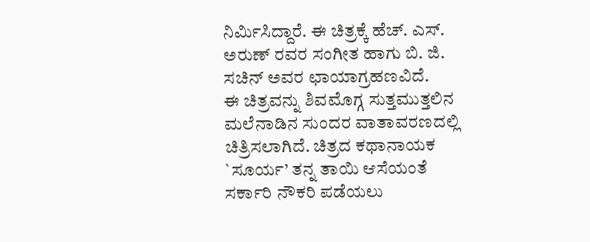ನಿರ್ಮಿಸಿದ್ದಾರೆ. ಈ ಚಿತ್ರಕ್ಕೆ ಹೆಚ್. ಎಸ್. ಅರುಣ್ ರವರ ಸಂಗೀತ ಹಾಗು ಬಿ. ಜಿ. ಸಚಿನ್ ಅವರ ಛಾಯಾಗ್ರಹಣವಿದೆ.
ಈ ಚಿತ್ರವನ್ನು ಶಿವಮೊಗ್ಗ ಸುತ್ತಮುತ್ತಲಿನ ಮಲೆನಾಡಿನ ಸುಂದರ ವಾತಾವರಣದಲ್ಲಿ ಚಿತ್ರಿಸಲಾಗಿದೆ. ಚಿತ್ರದ ಕಥಾನಾಯಕ `ಸೂರ್ಯ’ ತನ್ನ ತಾಯಿ ಆಸೆಯಂತೆ ಸರ್ಕಾರಿ ನೌಕರಿ ಪಡೆಯಲು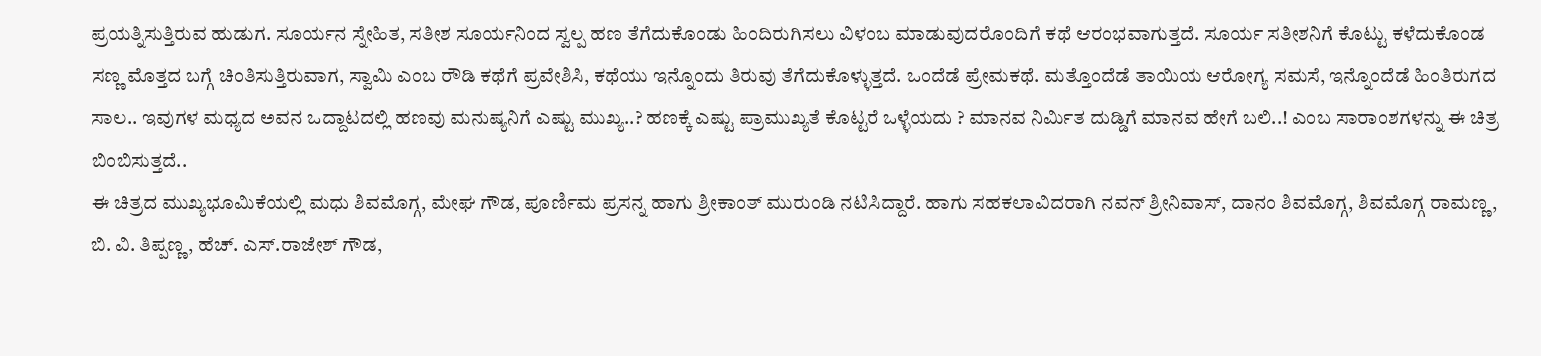ಪ್ರಯತ್ನಿಸುತ್ತಿರುವ ಹುಡುಗ. ಸೂರ್ಯನ ಸ್ನೇಹಿತ, ಸತೀಶ ಸೂರ್ಯನಿಂದ ಸ್ವಲ್ಪ ಹಣ ತೆಗೆದುಕೊಂಡು ಹಿಂದಿರುಗಿಸಲು ವಿಳಂಬ ಮಾಡುವುದರೊಂದಿಗೆ ಕಥೆ ಆರಂಭವಾಗುತ್ತದೆ. ಸೂರ್ಯ ಸತೀಶನಿಗೆ ಕೊಟ್ಟು ಕಳೆದುಕೊಂಡ ಸಣ್ಣ ಮೊತ್ತದ ಬಗ್ಗೆ ಚಿಂತಿಸುತ್ತಿರುವಾಗ, ಸ್ವಾಮಿ ಎಂಬ ರೌಡಿ ಕಥೆಗೆ ಪ್ರವೇಶಿಸಿ, ಕಥೆಯು ಇನ್ನೊಂದು ತಿರುವು ತೆಗೆದುಕೊಳ್ಳುತ್ತದೆ. ಒಂದೆಡೆ ಪ್ರೇಮಕಥೆ. ಮತ್ತೊಂದೆಡೆ ತಾಯಿಯ ಆರೋಗ್ಯ ಸಮಸೆ, ಇನ್ನೊಂದೆಡೆ ಹಿಂತಿರುಗದ ಸಾಲ.. ಇವುಗಳ ಮಧ್ಯದ ಅವನ ಒದ್ದಾಟದಲ್ಲಿ ಹಣವು ಮನುಷ್ಯನಿಗೆ ಎಷ್ಟು ಮುಖ್ಯ..? ಹಣಕ್ಕೆ ಎಷ್ಟು ಪ್ರಾಮುಖ್ಯತೆ ಕೊಟ್ಟರೆ ಒಳ್ಳೆಯದು ? ಮಾನವ ನಿರ್ಮಿತ ದುಡ್ಡಿಗೆ ಮಾನವ ಹೇಗೆ ಬಲಿ..! ಎಂಬ ಸಾರಾಂಶಗಳನ್ನು ಈ ಚಿತ್ರ ಬಿಂಬಿಸುತ್ತದೆ..
ಈ ಚಿತ್ರದ ಮುಖ್ಯಭೂಮಿಕೆಯಲ್ಲಿ ಮಧು ಶಿವಮೊಗ್ಗ, ಮೇಘ ಗೌಡ, ಪೂರ್ಣಿಮ ಪ್ರಸನ್ನ ಹಾಗು ಶ್ರೀಕಾಂತ್ ಮುರುಂಡಿ ನಟಿಸಿದ್ದಾರೆ. ಹಾಗು ಸಹಕಲಾವಿದರಾಗಿ ನವನ್ ಶ್ರೀನಿವಾಸ್, ದಾನಂ ಶಿವಮೊಗ್ಗ, ಶಿವಮೊಗ್ಗ ರಾಮಣ್ಣ, ಬಿ. ವಿ. ತಿಪ್ಪಣ್ಣ, ಹೆಚ್. ಎಸ್.ರಾಜೇಶ್ ಗೌಡ,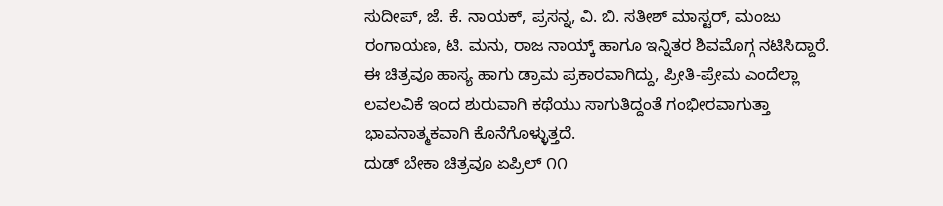ಸುದೀಪ್, ಜೆ. ಕೆ. ನಾಯಕ್, ಪ್ರಸನ್ನ, ವಿ. ಬಿ. ಸತೀಶ್ ಮಾಸ್ಟರ್, ಮಂಜು ರಂಗಾಯಣ, ಟಿ. ಮನು, ರಾಜ ನಾಯ್ಕ್ ಹಾಗೂ ಇನ್ನಿತರ ಶಿವಮೊಗ್ಗ ನಟಿಸಿದ್ದಾರೆ.
ಈ ಚಿತ್ರವೂ ಹಾಸ್ಯ ಹಾಗು ಡ್ರಾಮ ಪ್ರಕಾರವಾಗಿದ್ದು, ಪ್ರೀತಿ-ಪ್ರೇಮ ಎಂದೆಲ್ಲಾ ಲವಲವಿಕೆ ಇಂದ ಶುರುವಾಗಿ ಕಥೆಯು ಸಾಗುತಿದ್ದಂತೆ ಗಂಭೀರವಾಗುತ್ತಾ ಭಾವನಾತ್ಮಕವಾಗಿ ಕೊನೆಗೊಳ್ಳುತ್ತದೆ.
ದುಡ್ ಬೇಕಾ ಚಿತ್ರವೂ ಏಪ್ರಿಲ್ ೧೧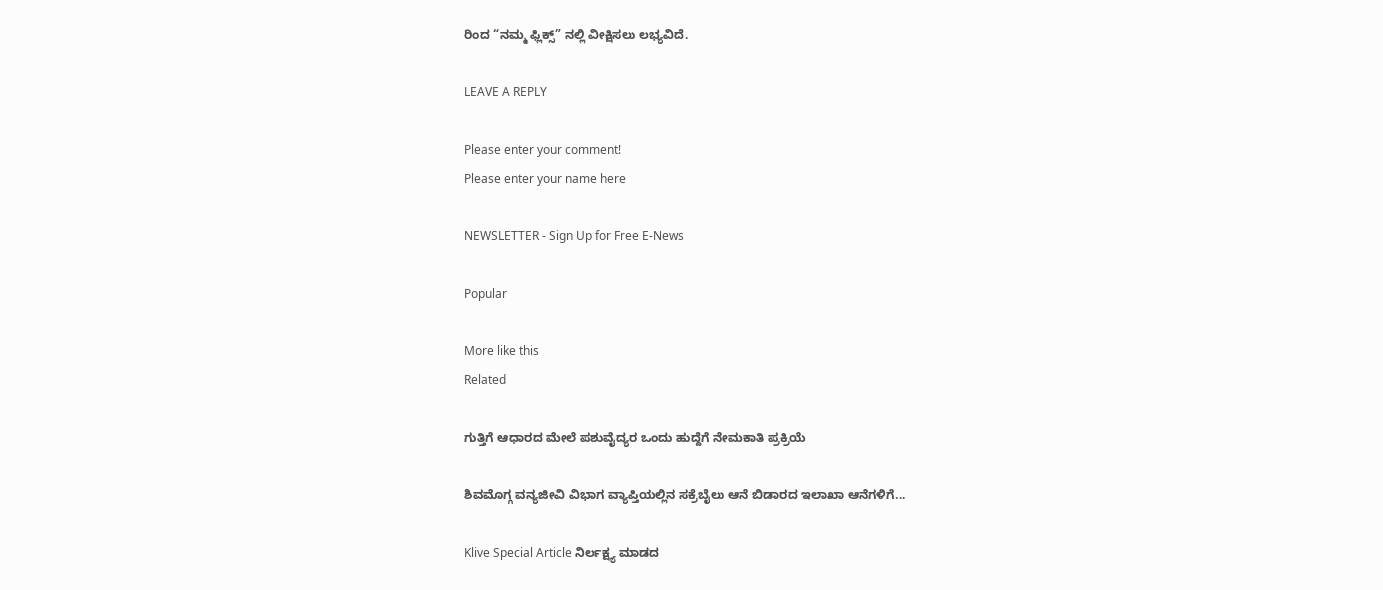ರಿಂದ “ನಮ್ಮ ಫ್ಲಿಕ್ಸ್” ನಲ್ಲಿ ವೀಕ್ಷಿಸಲು ಲಭ್ಯವಿದೆ.

LEAVE A REPLY

Please enter your comment!
Please enter your name here

NEWSLETTER - Sign Up for Free E-News

Popular

More like this
Related

ಗುತ್ತಿಗೆ ಆಧಾರದ ಮೇಲೆ ಪಶುವೈದ್ಯರ ಒಂದು ಹುದ್ದೆಗೆ ನೇಮಕಾತಿ ಪ್ರಕ್ರಿಯೆ

ಶಿವಮೊಗ್ಗ ವನ್ಯಜೀವಿ ವಿಭಾಗ ವ್ಯಾಪ್ತಿಯಲ್ಲಿನ ಸಕ್ರೆಬೈಲು ಆನೆ ಬಿಡಾರದ ಇಲಾಖಾ ಆನೆಗಳಿಗೆ...

Klive Special Article ನಿರ್ಲಕ್ಷ್ಯ ಮಾಡದ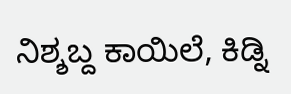ನಿಶ್ಶಬ್ದ ಕಾಯಿಲೆ, ಕಿಡ್ನಿ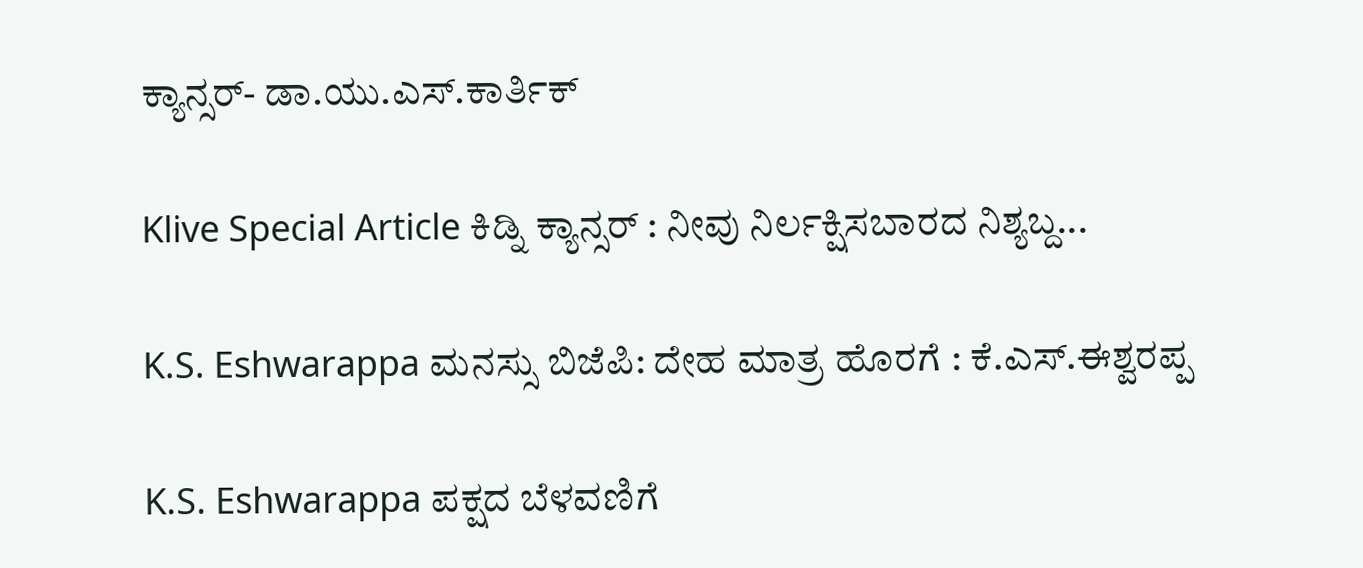ಕ್ಯಾನ್ಸರ್- ಡಾ.ಯು‌.ಎಸ್.ಕಾರ್ತಿಕ್

Klive Special Article ಕಿಡ್ನಿ ಕ್ಯಾನ್ಸರ್ : ನೀವು ನಿರ್ಲಕ್ಷಿಸಬಾರದ ನಿಶ್ಯಬ್ದ...

K.S. Eshwarappa ಮನಸ್ಸು ಬಿಜೆಪಿ: ದೇಹ ಮಾತ್ರ ಹೊರಗೆ : ಕೆ.ಎಸ್.ಈಶ್ವರಪ್ಪ

K.S. Eshwarappa ಪಕ್ಷದ ಬೆಳವಣಿಗೆ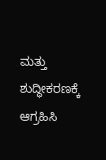ಮತ್ತು ಶುದ್ಧೀಕರಣಕ್ಕೆ ಆಗ್ರಹಿಸಿ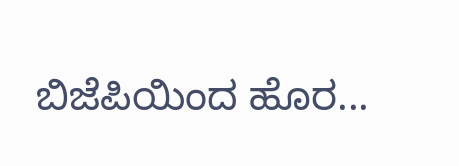ಬಿಜೆಪಿಯಿಂದ ಹೊರ...